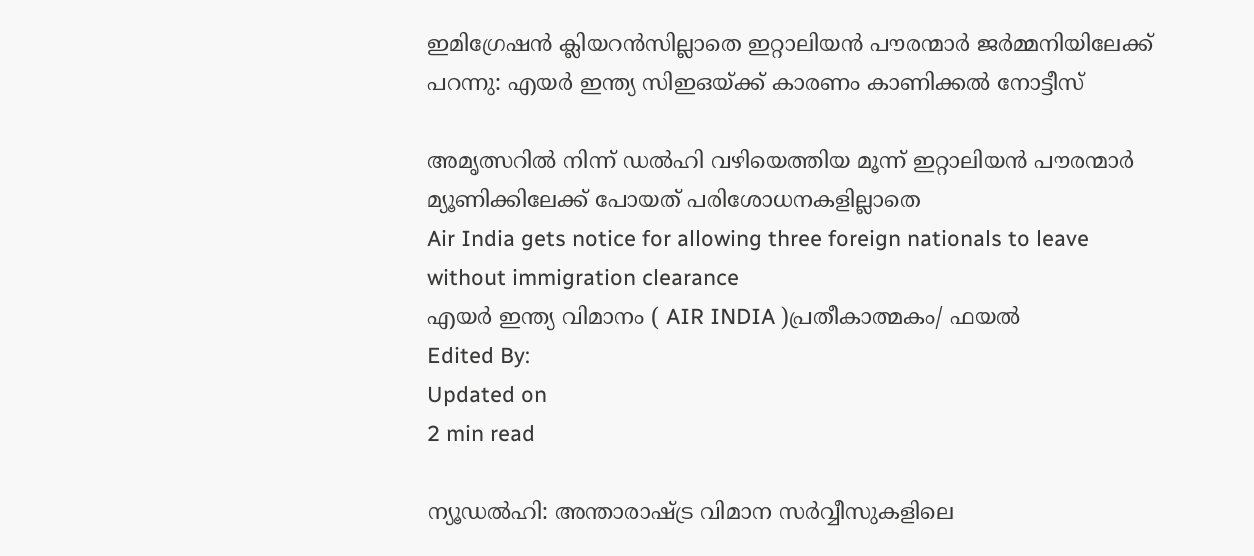ഇമിഗ്രേഷൻ ക്ലിയറൻസില്ലാതെ ഇറ്റാലിയൻ പൗരന്മാർ ജർമ്മനിയിലേക്ക് പറന്നു: എയർ ഇന്ത്യ സിഇഒയ്ക്ക് കാരണം കാണിക്കൽ നോട്ടീസ്

അമൃത്സറിൽ നിന്ന് ഡൽഹി വഴിയെത്തിയ മൂന്ന് ഇറ്റാലിയൻ പൗരന്മാർ മ്യൂണിക്കിലേക്ക് പോയത് പരിശോധനകളില്ലാതെ
Air India gets notice for allowing three foreign nationals to leave without immigration clearance
എയർ ഇന്ത്യ വിമാനം ( AIR INDIA )പ്രതീകാത്മകം/ ഫയല്‍
Edited By:
Updated on
2 min read

ന്യൂഡൽഹി: അന്താരാഷ്ട്ര വിമാന സർവ്വീസുകളിലെ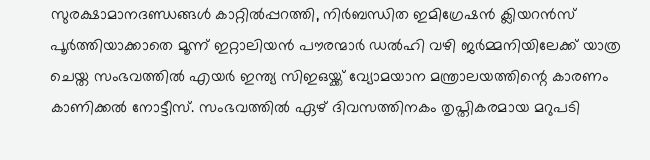സുരക്ഷാമാനദണ്ഡങ്ങൾ കാറ്റിൽപ്പറത്തി, നിർബന്ധിത ഇമിഗ്രേഷൻ ക്ലിയറൻസ് പൂർത്തിയാക്കാതെ മൂന്ന് ഇറ്റാലിയൻ പൗരന്മാർ ഡൽഹി വഴി ജർമ്മനിയിലേക്ക് യാത്ര ചെയ്ത സംഭവത്തിൽ എയർ ഇന്ത്യ സിഇഒയ്ക്ക് വ്യോമയാന മന്ത്രാലയത്തിന്റെ കാരണം കാണിക്കൽ നോട്ടീസ്. സംഭവത്തിൽ ഏഴ് ദിവസത്തിനകം തൃപ്തികരമായ മറുപടി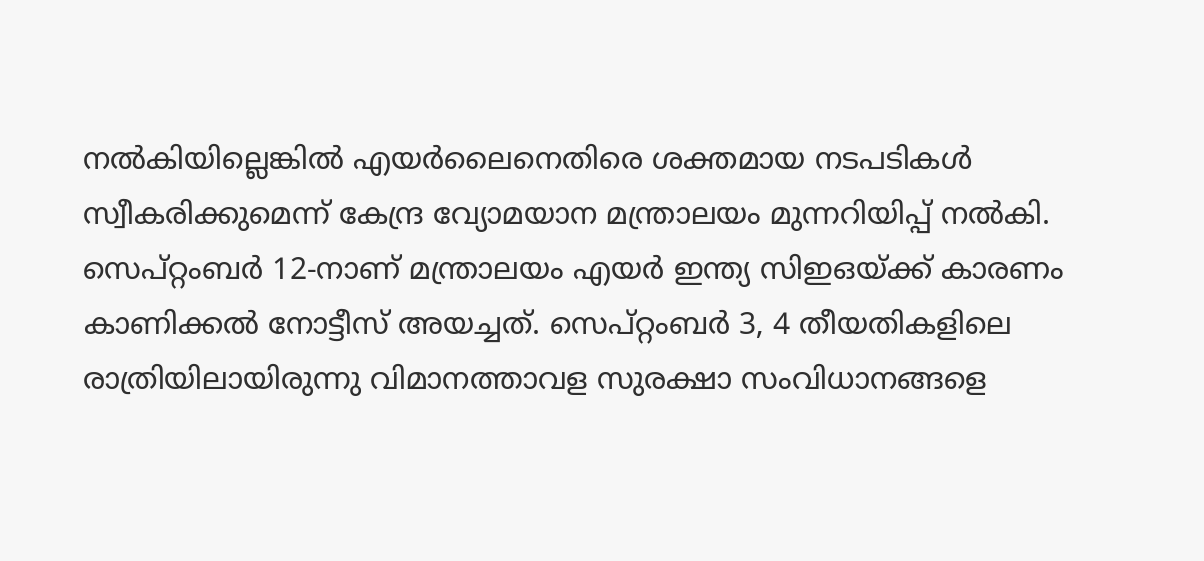നൽകിയില്ലെങ്കിൽ എയർലൈനെതിരെ ശക്തമായ നടപടികൾ സ്വീകരിക്കുമെന്ന് കേന്ദ്ര വ്യോമയാന മന്ത്രാലയം മുന്നറിയിപ്പ് നൽകി. സെപ്റ്റംബർ 12-നാണ് മന്ത്രാലയം എയർ ഇന്ത്യ സിഇഒയ്ക്ക് കാരണം കാണിക്കൽ നോട്ടീസ് അയച്ചത്. സെപ്റ്റംബർ 3, 4 തീയതികളിലെ രാത്രിയിലായിരുന്നു വിമാനത്താവള സുരക്ഷാ സംവിധാനങ്ങളെ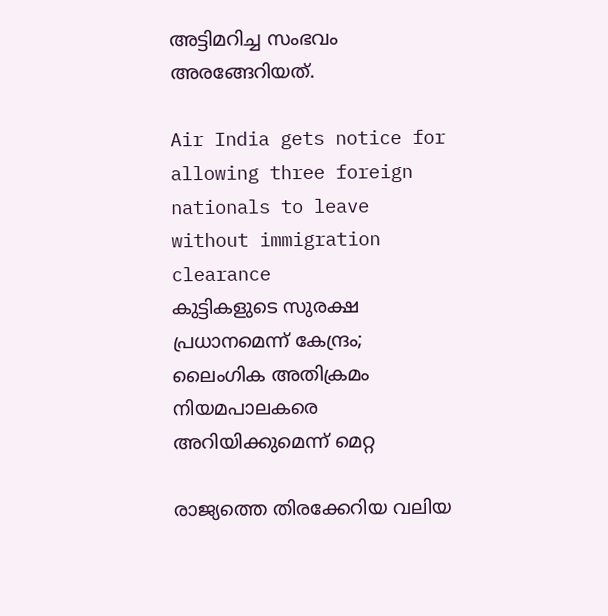അട്ടിമറിച്ച സംഭവം അരങ്ങേറിയത്.

Air India gets notice for allowing three foreign nationals to leave without immigration clearance
കുട്ടികളുടെ സുരക്ഷ പ്രധാനമെന്ന് കേന്ദ്രം; ലൈംഗിക അതിക്രമം നിയമപാലകരെ അറിയിക്കുമെന്ന് മെറ്റ

രാജ്യത്തെ തിരക്കേറിയ വലിയ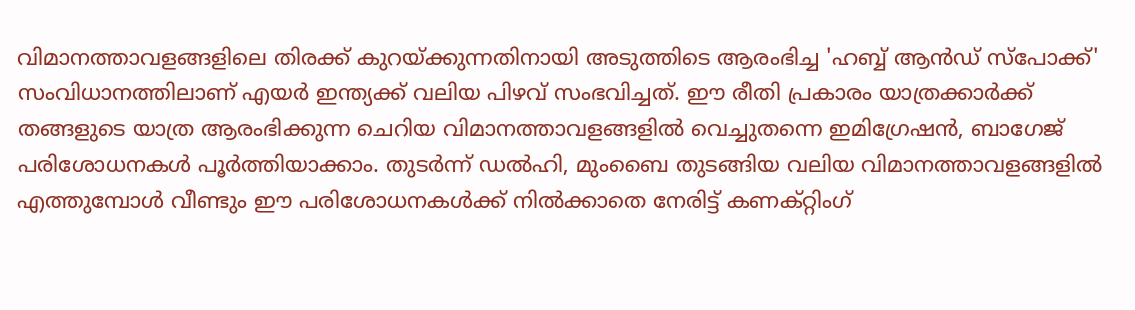വിമാനത്താവളങ്ങളിലെ തിരക്ക് കുറയ്ക്കുന്നതിനായി അടുത്തിടെ ആരംഭിച്ച 'ഹബ്ബ് ആൻഡ് സ്പോക്ക്' സംവിധാനത്തിലാണ് എയർ ഇന്ത്യക്ക് വലിയ പിഴവ് സംഭവിച്ചത്. ഈ രീതി പ്രകാരം യാത്രക്കാർക്ക് തങ്ങളുടെ യാത്ര ആരംഭിക്കുന്ന ചെറിയ വിമാനത്താവളങ്ങളിൽ വെച്ചുതന്നെ ഇമിഗ്രേഷൻ, ബാഗേജ് പരിശോധനകൾ പൂർത്തിയാക്കാം. തുടർന്ന് ഡൽഹി, മുംബൈ തുടങ്ങിയ വലിയ വിമാനത്താവളങ്ങളിൽ എത്തുമ്പോൾ വീണ്ടും ഈ പരിശോധനകൾക്ക് നിൽക്കാതെ നേരിട്ട് കണക്റ്റിംഗ്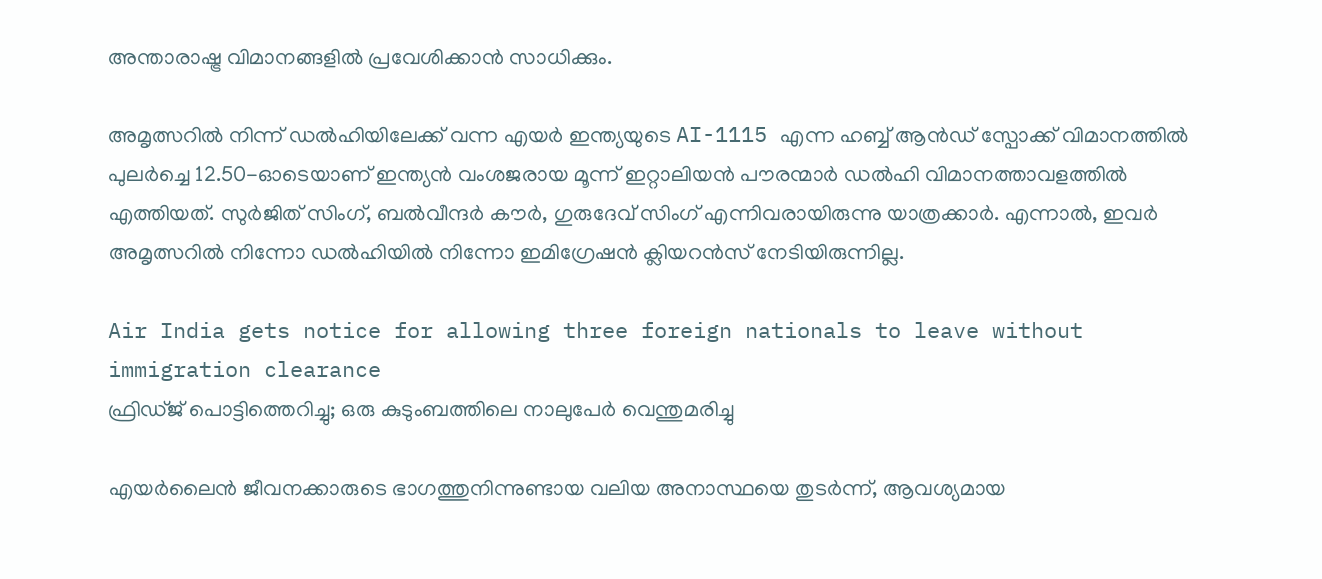അന്താരാഷ്ട്ര വിമാനങ്ങളിൽ പ്രവേശിക്കാൻ സാധിക്കും.

അമൃത്സറിൽ നിന്ന് ഡൽഹിയിലേക്ക് വന്ന എയർ ഇന്ത്യയുടെ AI-1115 എന്ന ഹബ്ബ് ആൻഡ് സ്പോക്ക് വിമാനത്തിൽ പുലർച്ചെ 12.50-ഓടെയാണ് ഇന്ത്യൻ വംശജരായ മൂന്ന് ഇറ്റാലിയൻ പൗരന്മാർ ഡൽഹി വിമാനത്താവളത്തിൽ എത്തിയത്. സുർജിത് സിംഗ്, ബൽവീന്ദർ കൗർ, ഗുരുദേവ് സിംഗ് എന്നിവരായിരുന്നു യാത്രക്കാർ. എന്നാൽ, ഇവർ അമൃത്സറിൽ നിന്നോ ഡൽഹിയിൽ നിന്നോ ഇമിഗ്രേഷൻ ക്ലിയറൻസ് നേടിയിരുന്നില്ല.

Air India gets notice for allowing three foreign nationals to leave without immigration clearance
ഫ്രിഡ്ജ് പൊട്ടിത്തെറിച്ചു; ഒരു കുടുംബത്തിലെ നാലുപേര്‍ വെന്തുമരിച്ചു

എയർലൈൻ ജീവനക്കാരുടെ ഭാഗത്തുനിന്നുണ്ടായ വലിയ അനാസ്ഥയെ തുടർന്ന്, ആവശ്യമായ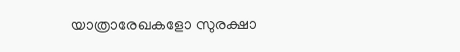യാത്രാരേഖകളോ സുരക്ഷാ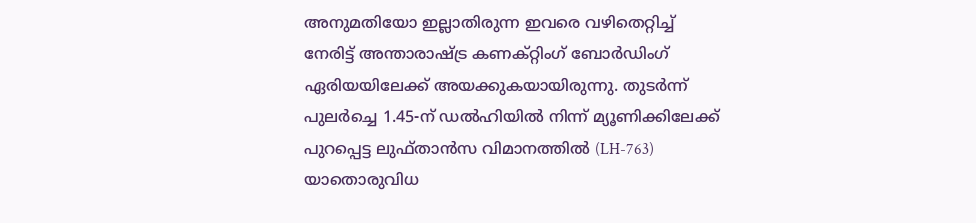അനുമതിയോ ഇല്ലാതിരുന്ന ഇവരെ വഴിതെറ്റിച്ച് നേരിട്ട് അന്താരാഷ്ട്ര കണക്റ്റിംഗ് ബോർഡിംഗ് ഏരിയയിലേക്ക് അയക്കുകയായിരുന്നു. തുടർന്ന് പുലർച്ചെ 1.45-ന് ഡൽഹിയിൽ നിന്ന് മ്യൂണിക്കിലേക്ക് പുറപ്പെട്ട ലുഫ്താൻസ വിമാനത്തിൽ (LH-763) യാതൊരുവിധ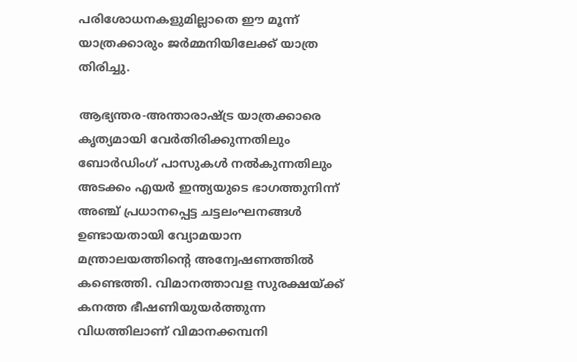പരിശോധനകളുമില്ലാതെ ഈ മൂന്ന് യാത്രക്കാരും ജർമ്മനിയിലേക്ക് യാത്ര തിരിച്ചു.

ആഭ്യന്തര-അന്താരാഷ്ട്ര യാത്രക്കാരെ കൃത്യമായി വേർതിരിക്കുന്നതിലും ബോർഡിംഗ് പാസുകൾ നൽകുന്നതിലും അടക്കം എയർ ഇന്ത്യയുടെ ഭാഗത്തുനിന്ന് അഞ്ച് പ്രധാനപ്പെട്ട ചട്ടലംഘനങ്ങൾ ഉണ്ടായതായി വ്യോമയാന മന്ത്രാലയത്തിന്റെ അന്വേഷണത്തിൽ കണ്ടെത്തി. വിമാനത്താവള സുരക്ഷയ്ക്ക് കനത്ത ഭീഷണിയുയർത്തുന്ന വിധത്തിലാണ് വിമാനക്കമ്പനി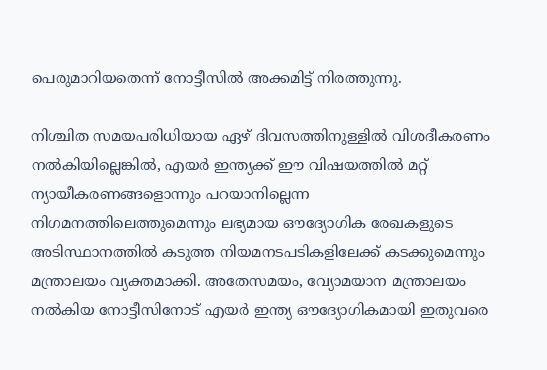പെരുമാറിയതെന്ന് നോട്ടീസിൽ അക്കമിട്ട് നിരത്തുന്നു.

നിശ്ചിത സമയപരിധിയായ ഏഴ് ദിവസത്തിനുള്ളിൽ വിശദീകരണം നൽകിയില്ലെങ്കിൽ, എയർ ഇന്ത്യക്ക് ഈ വിഷയത്തിൽ മറ്റ് ന്യായീകരണങ്ങളൊന്നും പറയാനില്ലെന്ന നിഗമനത്തിലെത്തുമെന്നും ലഭ്യമായ ഔദ്യോഗിക രേഖകളുടെ അടിസ്ഥാനത്തിൽ കടുത്ത നിയമനടപടികളിലേക്ക് കടക്കുമെന്നും മന്ത്രാലയം വ്യക്തമാക്കി. അതേസമയം, വ്യോമയാന മന്ത്രാലയം നൽകിയ നോട്ടീസിനോട് എയർ ഇന്ത്യ ഔദ്യോഗികമായി ഇതുവരെ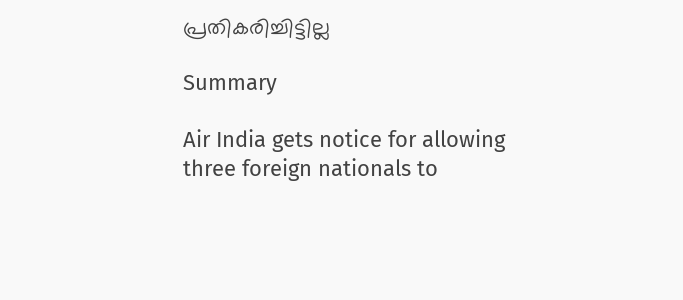പ്രതികരിച്ചിട്ടില്ല

Summary

Air India gets notice for allowing three foreign nationals to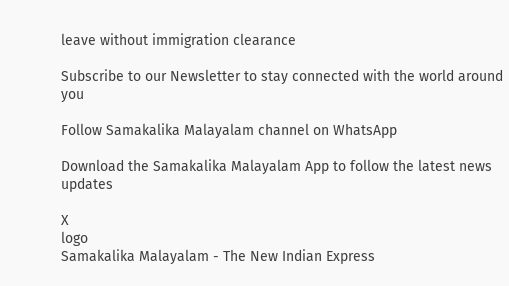leave without immigration clearance

Subscribe to our Newsletter to stay connected with the world around you

Follow Samakalika Malayalam channel on WhatsApp

Download the Samakalika Malayalam App to follow the latest news updates

X
logo
Samakalika Malayalam - The New Indian Express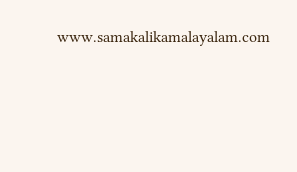www.samakalikamalayalam.com